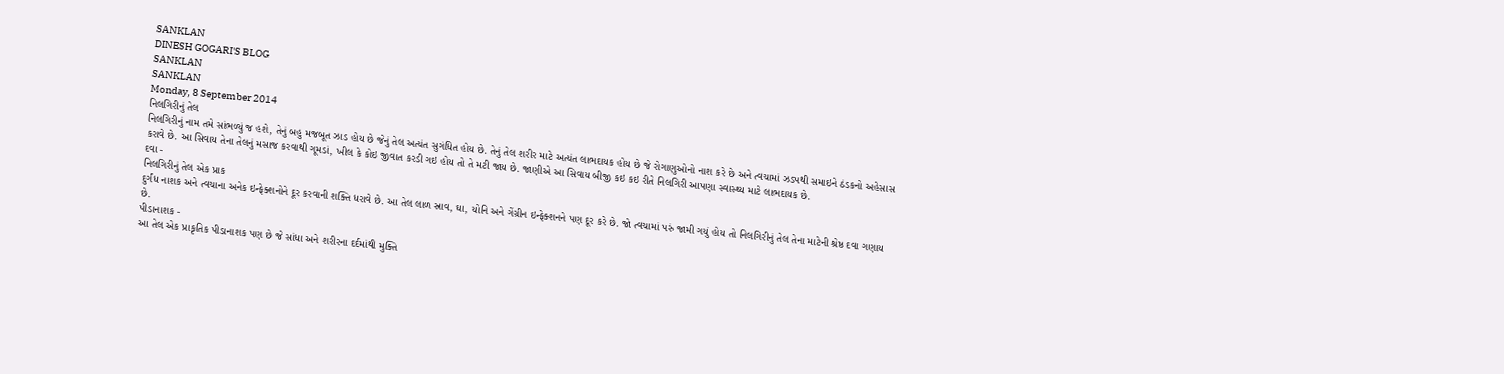SANKLAN
DINESH GOGARI'S BLOG
SANKLAN
SANKLAN
Monday, 8 September 2014
નિલગિરીનું તેલ
નિલગિરીનું નામ તમે સાંભળ્યું જ હશે, તેનું બહુ મજબૂત ઝાડ હોય છે જેનું તેલ અત્યંત સુગંધિત હોય છે. તેનું તેલ શરીર માટે અત્યંત લાભદાયક હોય છે જે રોગાણુઓનો નાશ કરે છે અને ત્વચામાં ઝડપથી સમાઇને ઠંડકનો અહેસાસ કરાવે છે. આ સિવાય તેના તેલનું મસાજ કરવાથી ગૂમડાં, ખીલ કે કોઇ જીવાત કરડી ગઇ હોય તો તે મટી જાય છે. જાણીએ આ સિવાય બીજી કઇ કઇ રીતે નિલગિરી આપણા સ્વાસ્થ્ય માટે લાભદાયક છે.
દવા -
નિલગિરીનું તેલ એક પ્રાક
દુર્ગંધ નાશક અને ત્વચાના અનેક ઇન્ફેક્શનોને દૂર કરવાની શક્તિ ધરાવે છે. આ તેલ લાળ સ્રાવ, ઘા, યોનિ અને ગેંગ્રીન ઇન્ફેક્શનને પણ દૂર કરે છે. જો ત્વચામાં પરું જામી ગયું હોય તો નિલગિરીનું તેલ તેના માટેની શ્રેષ્ઠ દવા ગણાય છે.
પીડાનાશક -
આ તેલ એક પ્રાકૃતિક પીડાનાશક પણ છે જે સાંધા અને શરીરના દર્દમાંથી મુક્તિ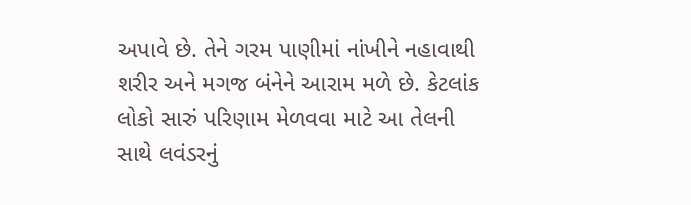અપાવે છે. તેને ગરમ પાણીમાં નાંખીને નહાવાથી શરીર અને મગજ બંનેને આરામ મળે છે. કેટલાંક લોકો સારું પરિણામ મેળવવા માટે આ તેલની સાથે લવંડરનું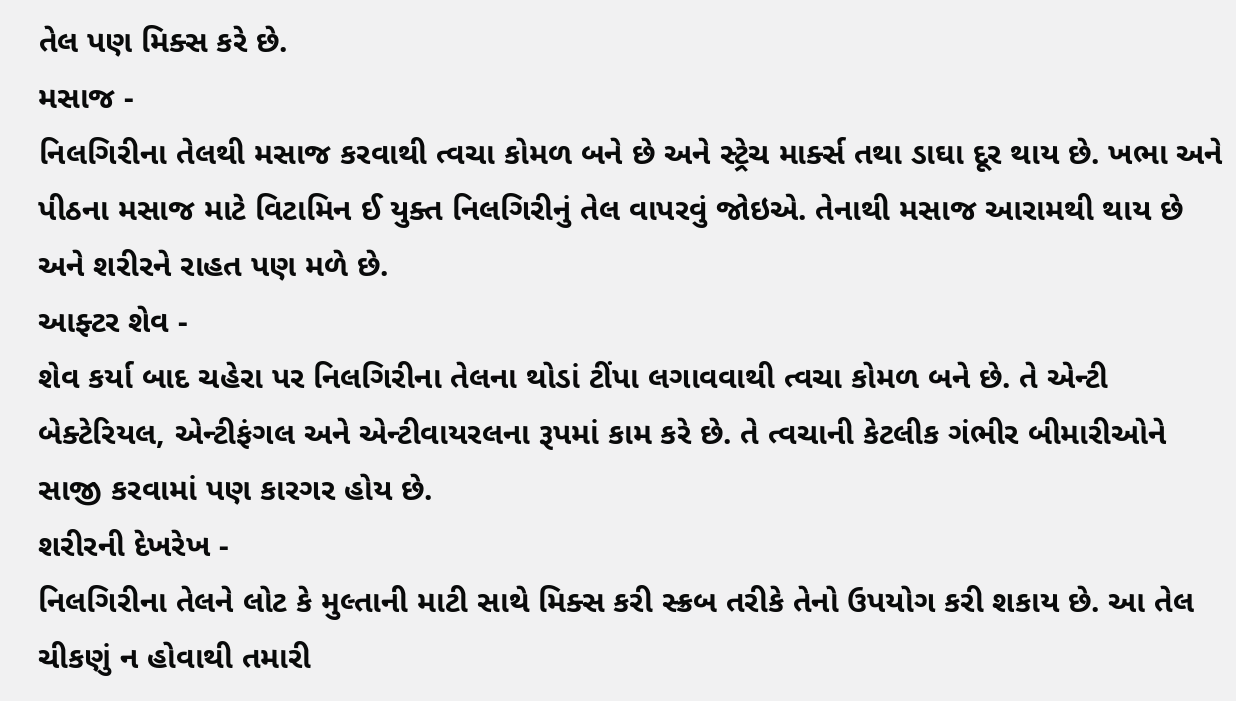તેલ પણ મિક્સ કરે છે.
મસાજ -
નિલગિરીના તેલથી મસાજ કરવાથી ત્વચા કોમળ બને છે અને સ્ટ્રેચ માર્ક્સ તથા ડાઘા દૂર થાય છે. ખભા અને પીઠના મસાજ માટે વિટામિન ઈ યુક્ત નિલગિરીનું તેલ વાપરવું જોઇએ. તેનાથી મસાજ આરામથી થાય છે અને શરીરને રાહત પણ મળે છે.
આફ્ટર શેવ -
શેવ કર્યા બાદ ચહેરા પર નિલગિરીના તેલના થોડાં ટીંપા લગાવવાથી ત્વચા કોમળ બને છે. તે એન્ટી બેક્ટેરિયલ, એન્ટીફંગલ અને એન્ટીવાયરલના રૂપમાં કામ કરે છે. તે ત્વચાની કેટલીક ગંભીર બીમારીઓને સાજી કરવામાં પણ કારગર હોય છે.
શરીરની દેખરેખ -
નિલગિરીના તેલને લોટ કે મુલ્તાની માટી સાથે મિક્સ કરી સ્ક્રબ તરીકે તેનો ઉપયોગ કરી શકાય છે. આ તેલ ચીકણું ન હોવાથી તમારી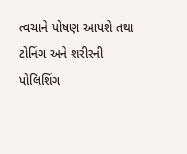ત્વચાને પોષણ આપશે તથા ટોનિંગ અને શરીરની પોલિશિંગ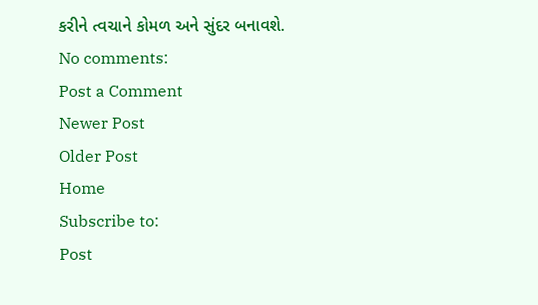કરીને ત્વચાને કોમળ અને સુંદર બનાવશે.
No comments:
Post a Comment
Newer Post
Older Post
Home
Subscribe to:
Post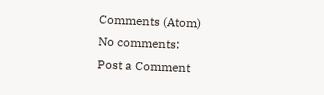Comments (Atom)
No comments:
Post a Comment